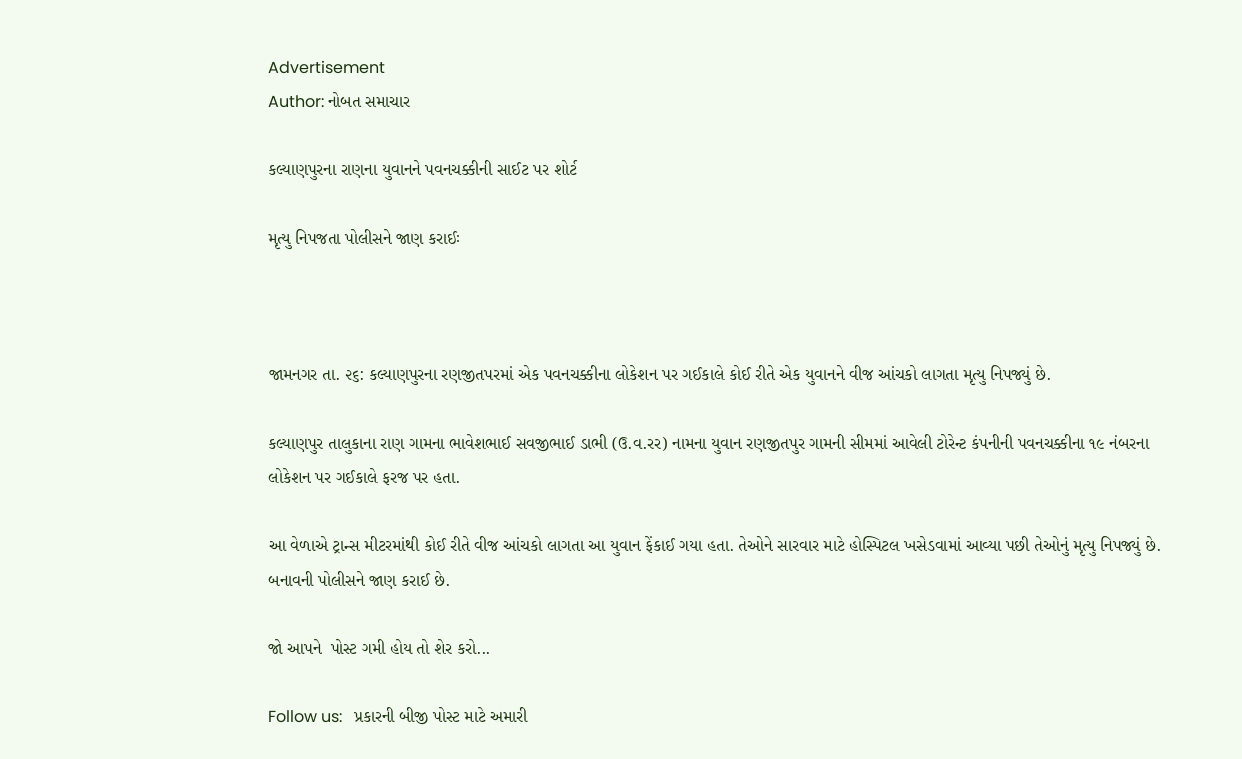Advertisement
Author: નોબત સમાચાર

કલ્યાણપુરના રાણના યુવાનને પવનચક્કીની સાઈટ પર શોર્ટ

મૃત્યુ નિપજતા પોલીસને જાણ કરાઈઃ



જામનગર તા. ૨૬: કલ્યાણપુરના રણજીતપરમાં એક પવનચક્કીના લોકેશન પર ગઈકાલે કોઈ રીતે એક યુવાનને વીજ આંચકો લાગતા મૃત્યુ નિપજ્યું છે.

કલ્યાણપુર તાલુકાના રાણ ગામના ભાવેશભાઈ સવજીભાઈ ડાભી (ઉ.વ.રર) નામના યુવાન રણજીતપુર ગામની સીમમાં આવેલી ટોરેન્ટ કંપનીની પવનચક્કીના ૧૯ નંબરના લોકેશન પર ગઈકાલે ફરજ પર હતા.

આ વેળાએ ટ્રાન્સ મીટરમાંથી કોઈ રીતે વીજ આંચકો લાગતા આ યુવાન ફેંકાઈ ગયા હતા. તેઓને સારવાર માટે હોસ્પિટલ ખસેડવામાં આવ્યા પછી તેઓનું મૃત્યુ નિપજ્યું છે. બનાવની પોલીસને જાણ કરાઈ છે.

જો આપને  પોસ્ટ ગમી હોય તો શેર કરો...

Follow us:   પ્રકારની બીજી પોસ્ટ માટે અમારી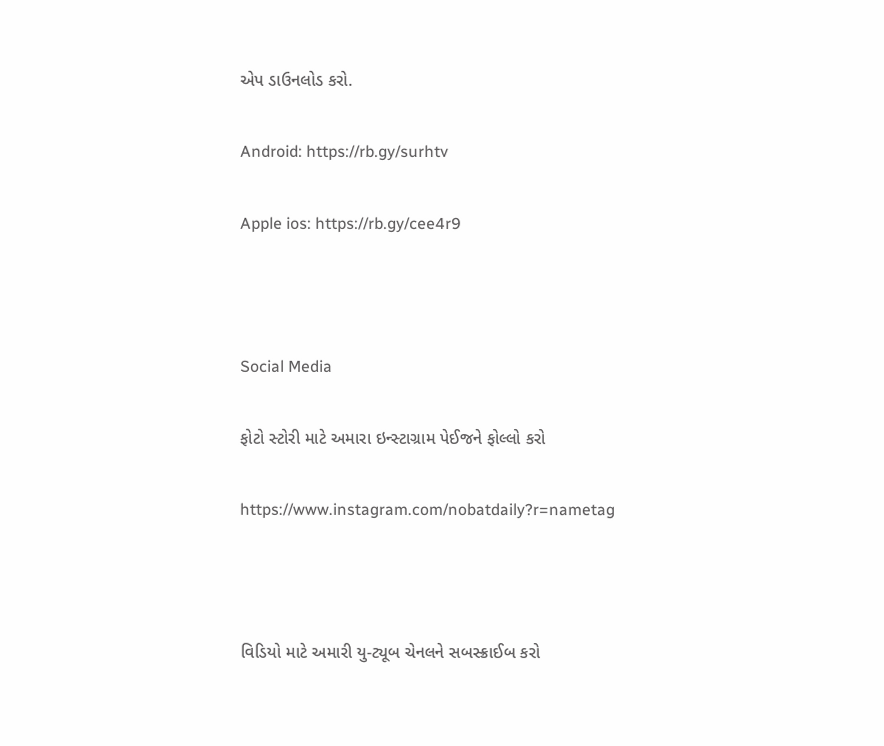એપ ડાઉનલોડ કરો.

Android: https://rb.gy/surhtv

Apple ios: https://rb.gy/cee4r9



Social Media

ફોટો સ્ટોરી માટે અમારા ઇન્સ્ટાગ્રામ પેઈજને ફોલ્લો કરો

https://www.instagram.com/nobatdaily?r=nametag



વિડિયો માટે અમારી યુ-ટ્યૂબ ચેનલને સબસ્ક્રાઈબ કરો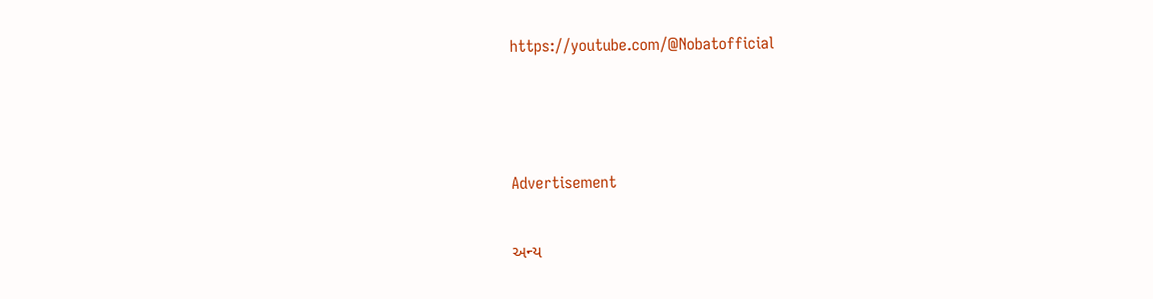https://youtube.com/@Nobatofficial



Advertisement

અન્ય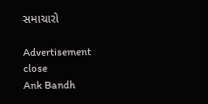સમાચારો

Advertisement
close
Ank Bandh